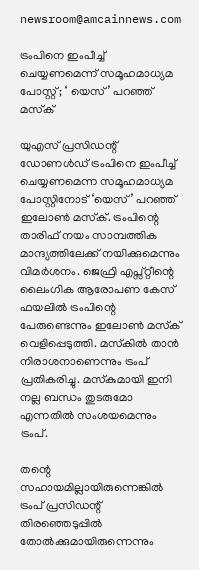newsroom@amcainnews.com

ട്രംപിനെ ഇംപീച്ച് ചെയ്യണമെന്ന് സമൂഹമാധ്യമ പോസ്റ്റ്; ‘ യെസ്’ പറഞ്ഞ് മസ്‌ക്

യുഎസ് പ്രസിഡന്റ് ഡോണള്‍ഡ് ട്രംപിനെ ഇംപീച്ച് ചെയ്യണമെന്ന സമൂഹമാധ്യമ പോസ്റ്റിനോട് ‘യെസ്’ പറഞ്ഞ് ഇലോണ്‍ മസ്‌ക്. ട്രംപിന്റെ താരിഫ് നയം സാമ്പത്തിക മാന്ദ്യത്തിലേക്ക് നയിക്കുമെന്നും വിമര്‍ശനം. ജെഫ്രി എപ്സ്റ്റീന്റെ ലൈംഗിക ആരോപണ കേസ് ഫയലില്‍ ട്രംപിന്റെ പേരുണ്ടെന്നും ഇലോണ്‍ മസ്‌ക് വെളിപ്പെടുത്തി. മസ്‌കില്‍ താന്‍ നിരാശനാണെന്നും ട്രംപ് പ്രതികരിച്ചു. മസ്‌കുമായി ഇനി നല്ല ബന്ധം തുടരുമോ എന്നതില്‍ സംശയമെന്നും ട്രംപ്.

തന്റെ സഹായമില്ലായിരുന്നെങ്കില്‍ ട്രംപ് പ്രസിഡന്റ് തിരഞ്ഞെടുപ്പില്‍ തോല്‍ക്കുമായിരുന്നെന്നും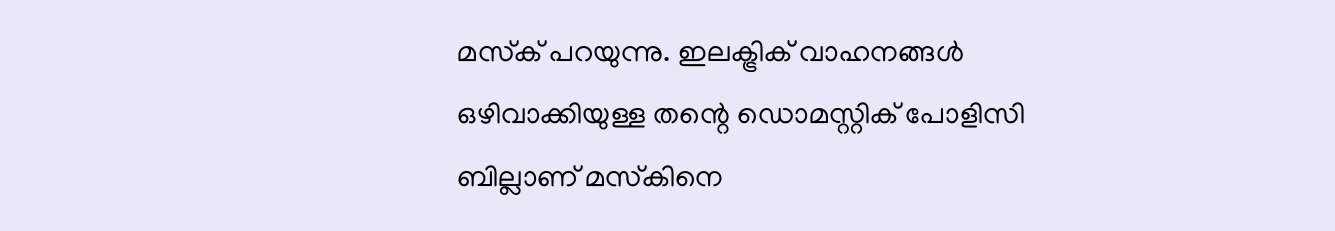മസ്‌ക് പറയുന്നു. ഇലക്ട്രിക് വാഹനങ്ങള്‍ ഒഴിവാക്കിയുള്ള തന്റെ ഡൊമസ്റ്റിക് പോളിസി ബില്ലാണ് മസ്‌കിനെ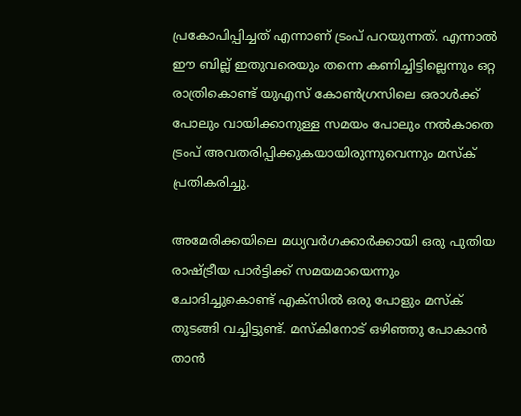പ്രകോപിപ്പിച്ചത് എന്നാണ് ട്രംപ് പറയുന്നത്. എന്നാല്‍ ഈ ബില്ല് ഇതുവരെയും തന്നെ കണിച്ചിട്ടില്ലെന്നും ഒറ്റ രാത്രികൊണ്ട് യുഎസ് കോണ്‍ഗ്രസിലെ ഒരാള്‍ക്ക് പോലും വായിക്കാനുള്ള സമയം പോലും നല്‍കാതെ ട്രംപ് അവതരിപ്പിക്കുകയായിരുന്നുവെന്നും മസ്‌ക് പ്രതികരിച്ചു.

അമേരിക്കയിലെ മധ്യവര്‍ഗക്കാര്‍ക്കായി ഒരു പുതിയ രാഷ്ട്രീയ പാര്‍ട്ടിക്ക് സമയമായെന്നും ചോദിച്ചുകൊണ്ട് എക്‌സില്‍ ഒരു പോളും മസ്‌ക് തുടങ്ങി വച്ചിട്ടുണ്ട്. മസ്‌കിനോട് ഒഴിഞ്ഞു പോകാന്‍ താന്‍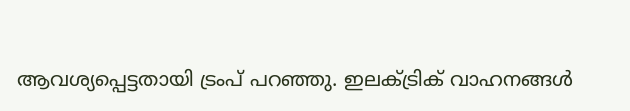ആവശ്യപ്പെട്ടതായി ട്രംപ് പറഞ്ഞു. ഇലക്ട്രിക് വാഹനങ്ങള്‍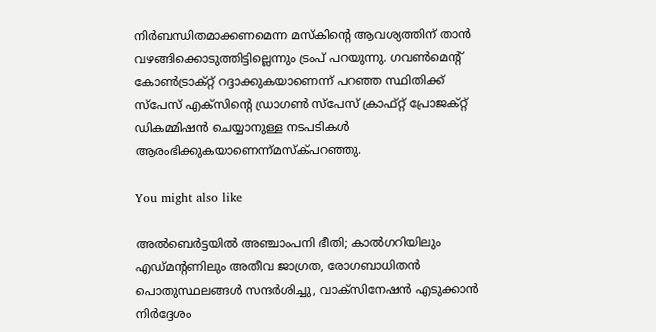നിര്‍ബന്ധിതമാക്കണമെന്ന മസ്‌കിന്റെ ആവശ്യത്തിന് താന്‍ വഴങ്ങിക്കൊടുത്തിട്ടില്ലെന്നും ട്രംപ് പറയുന്നു. ഗവണ്‍മെന്റ് കോണ്‍ട്രാക്റ്റ് റദ്ദാക്കുകയാണെന്ന് പറഞ്ഞ സ്ഥിതിക്ക് സ്‌പേസ് എക്‌സിന്റെ ഡ്രാഗണ്‍ സ്‌പേസ് ക്രാഫ്റ്റ് പ്രോജക്റ്റ് ഡികമ്മിഷന്‍ ചെയ്യാനുള്ള നടപടികള്‍ ആരംഭിക്കുകയാണെന്ന്മസ്‌ക്പറഞ്ഞു.

You might also like

അൽബെർട്ടയിൽ അഞ്ചാംപനി ഭീതി; കാൽഗറിയിലും എഡ്‌മന്റണിലും അതീവ ജാഗ്രത, രോഗബാധിതൻ പൊതുസ്ഥലങ്ങൾ സന്ദർശിച്ചു, വാക്സിനേഷൻ എടുക്കാൻ നിർദ്ദേശം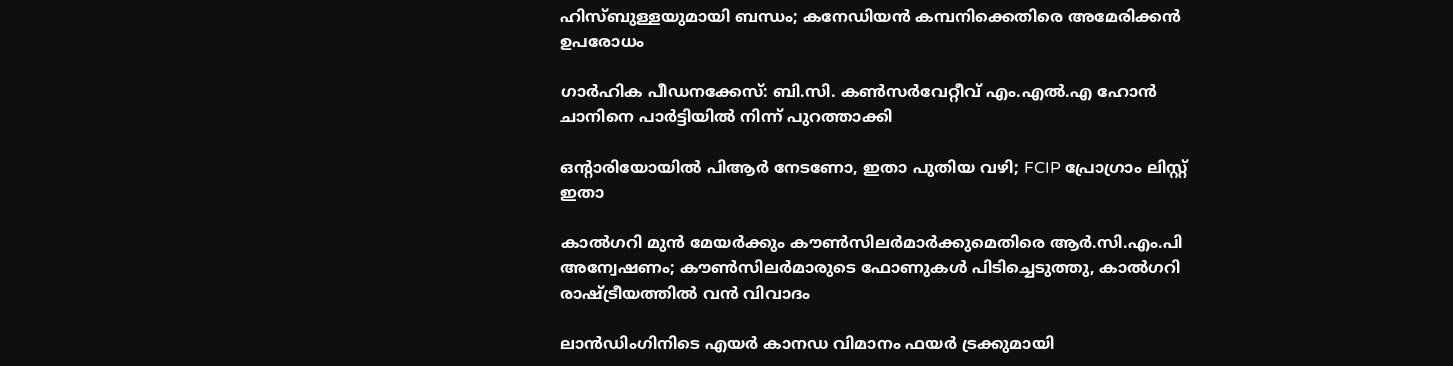ഹിസ്ബുള്ളയുമായി ബന്ധം; കനേഡിയൻ കമ്പനിക്കെതിരെ അമേരിക്കൻ ഉപരോധം

ഗാർഹിക പീഡനക്കേസ്: ബി.സി. കൺസർവേറ്റീവ് എം.എൽ.എ ഹോൻ ചാനിനെ പാർട്ടിയിൽ നിന്ന് പുറത്താക്കി

ഒൻ്റാരിയോയിൽ പിആർ നേടണോ, ഇതാ പുതിയ വഴി; FCIP പ്രോഗ്രാം ലിസ്റ്റ് ഇതാ

കാൽഗറി മുൻ മേയർക്കും കൗൺസിലർമാർക്കുമെതിരെ ആർ.സി.എം.പി അന്വേഷണം; കൗൺസിലർമാരുടെ ഫോണുകൾ പിടിച്ചെടുത്തു, കാൽഗറി രാഷ്ട്രീയത്തിൽ വൻ വിവാദം

ലാൻഡിംഗിനിടെ എയർ കാനഡ വിമാനം ഫയർ ട്രക്കുമായി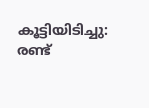കൂട്ടിയിടിച്ചു: രണ്ട്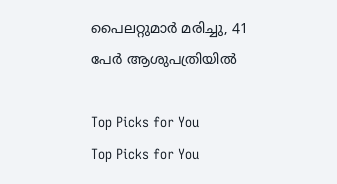പൈലറ്റുമാർ മരിച്ചു, 41 പേർ ആശുപത്രിയിൽ

Top Picks for You
Top Picks for You